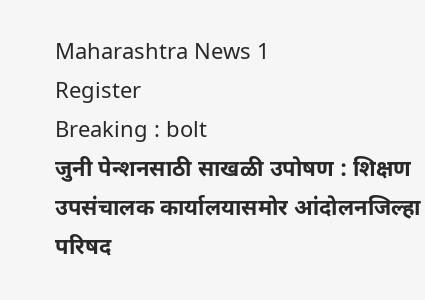Maharashtra News 1
Register
Breaking : bolt
जुनी पेन्शनसाठी साखळी उपोषण : शिक्षण उपसंचालक कार्यालयासमोर आंदोलनजिल्हा परिषद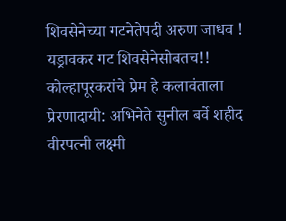शिवसेनेच्या गटनेतेपदी अरुण जाधव ! यड्रावकर गट शिवसेनेसोबतच!! कोल्हापूरकरांचे प्रेम हे कलावंताला प्रेरणादायी: अभिनेते सुनील बर्वे शहीद वीरपत्नी लक्ष्मी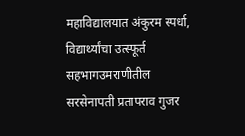महाविद्यालयात अंकुरम स्पर्धा, विद्यार्थ्यांचा उत्स्फूर्त सहभागउमराणीतील सरसेनापती प्रतापराव गुजर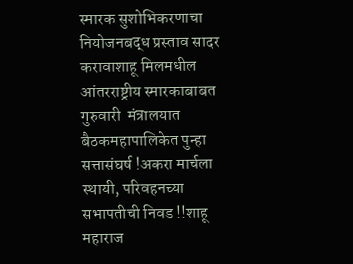स्मारक सुशोभिकरणाचा नियोजनबद्ध प्रस्ताव सादर करावाशाहू मिलमधील आंतरराष्ट्रीय स्मारकाबाबत गुरुवारी  मंत्रालयात बैठकमहापालिकेत पुन्हा सत्तासंघर्ष !अकरा मार्चला स्थायी, परिवहनच्या सभापतीची निवड !!शाहू महाराज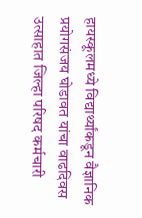हायस्कूलमध्ये विद्यार्थ्यांकडून वैज्ञानिक प्रयोगसंजय घोडावत यांचा वाढदिवस उत्साहात जिल्हा परिषद कर्मचारी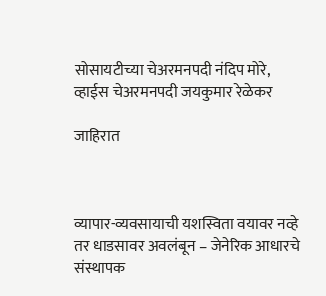सोसायटीच्या चेअरमनपदी नंदिप मोरे, व्हाईस चेअरमनपदी जयकुमार रेळेकर

जाहिरात



व्यापार-व्यवसायाची यशस्विता वयावर नव्हे तर धाडसावर अवलंबून – जेनेरिक आधारचे संस्थापक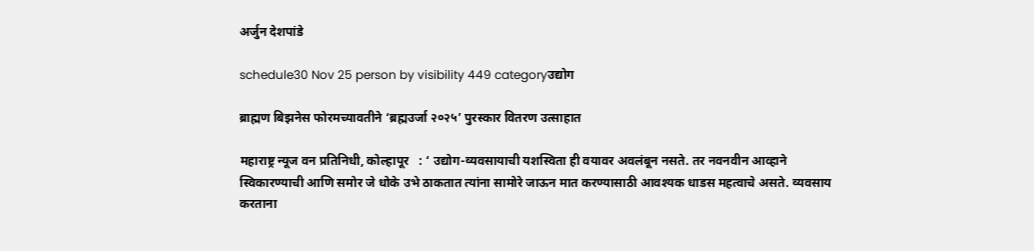अर्जुन देशपांडे

schedule30 Nov 25 person by visibility 449 categoryउद्योग

ब्राह्मण बिझनेस फोरमच्यावतीने ‘ब्रह्मउर्जा २०२५’ पुरस्कार वितरण उत्साहात

महाराष्ट्र न्यूज वन प्रतिनिधी, कोल्हापूर   : ‘ उद्योग-व्यवसायाची यशस्विता ही वयावर अवलंबून नसते. तर नवनवीन आव्हाने स्विकारण्याची आणि समोर जे धोके उभे ठाकतात त्यांना सामोरे जाऊन मात करण्यासाठी आवश्यक धाडस महत्वाचे असते. व्यवसाय करताना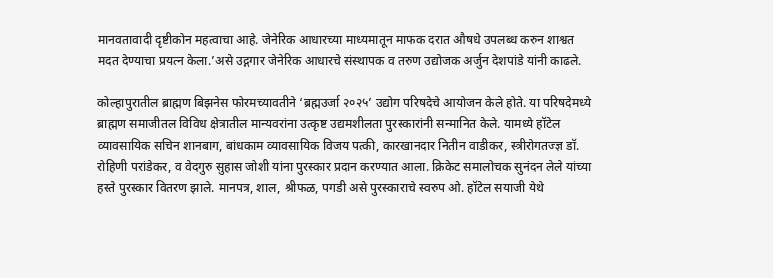मानवतावादी दृष्टीकोन महत्वाचा आहे. जेनेरिक आधारच्या माध्यमातून माफक दरात औषधे उपलब्ध करुन शाश्वत मदत देण्याचा प्रयत्न केला.’असे उद्गगार जेनेरिक आधारचे संस्थापक व तरुण उद्योजक अर्जुन देशपांडे यांनी काढले.

कोल्हापुरातील ब्राह्मण बिझनेस फोरमच्यावतीने ‘ब्रह्मउर्जा २०२५’ उद्योग परिषदेचे आयोजन केले होते. या परिषदेमध्ये ब्राह्मण समाजीतल विविध क्षेत्रातील मान्यवरांना उत्कृष्ट उद्यमशीलता पुरस्कारांनी सन्मानित केले. यामध्ये हॉटेल व्यावसायिक सचिन शानबाग, बांधकाम व्यावसायिक विजय पत्की, कारखानदार नितीन वाडीकर, स्त्रीरोगतज्ज्ञ डॉ. रोहिणी परांडेकर, व वेदगुरु सुहास जोशी यांना पुरस्कार प्रदान करण्यात आला. क्रिकेट समालोचक सुनंदन लेले यांच्या हस्ते पुरस्कार वितरण झाले. मानपत्र, शाल, श्रीफळ, पगडी असे पुरस्काराचे स्वरुप ओ. हॉटेल सयाजी येथे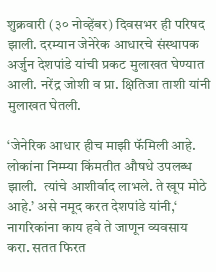शुक्रवारी (३० नोव्हेंबर) दिवसभर ही परिषद झाली. दरम्यान जेनेरेक आधारचे संस्थापक अर्जुन देशपांडे यांची प्रकट मुलाखत घेण्यात आली. नरेंद्र जोशी व प्रा. क्षितिजा ताशी यांनी मुलाखत घेतली.

‘जेनेरिक आधार हीच माझी फॅमिली आहे. लोकांना निम्म्या किंमतीत औषधे उपलब्ध झाली.  त्यांचे आशीर्वाद लाभले. ते खूप मोठे आहे.’ असे नमूद करत देशपांडे यांनी,‘ नागरिकांना काय हवे ते जाणून व्यवसाय करा. सतत फिरत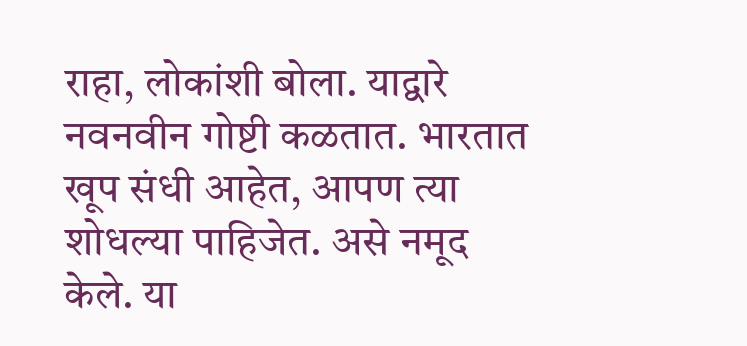राहा, लोकांशी बोला. याद्वारे नवनवीन गोष्टी कळतात. भारतात खूप संधी आहेत, आपण त्या शोधल्या पाहिजेत. असे नमूद केले. या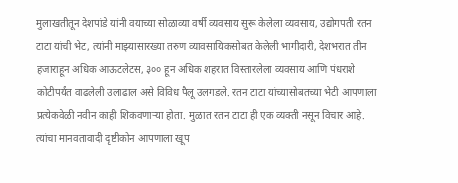मुलाखतीतून देशपांडे यांनी वयाच्या सोळाव्या वर्षी व्यवसाय सुरू केलेला व्यवसाय, उद्योगपती रतन टाटा यांची भेट, त्यांनी माझ्यासारख्या तरुण व्यावसायिकसोबत केलेली भागीदारी, देशभरात तीन हजाराहून अधिक आऊटलेटस, ३०० हून अधिक शहरात विस्तारलेला व्यवसाय आणि पंधराशे कोटीपर्यंत वाढलेली उलाढाल असे विविध पैलू उलगडले. रतन टाटा यांच्यासोबतच्या भेटी आपणाला प्रत्येकवेळी नवीन काही शिकवणाऱ्या होता. मुळात रतन टाटा ही एक व्यक्ती नसून विचार आहे. त्यांचा मानवतावादी दृष्टीकोन आपणाला खूप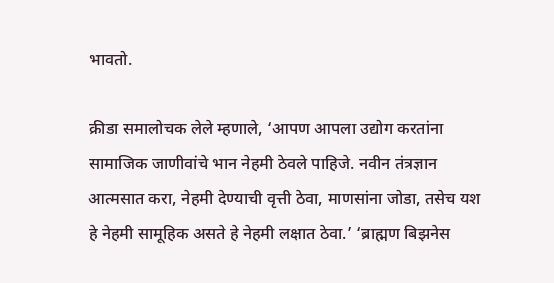भावतो.

क्रीडा समालोचक लेले म्हणाले, ‘आपण आपला उद्योग करतांना सामाजिक जाणीवांचे भान नेहमी ठेवले पाहिजे. नवीन तंत्रज्ञान आत्मसात करा, नेहमी देण्याची वृत्ती ठेवा, माणसांना जोडा, तसेच यश हे नेहमी सामूहिक असते हे नेहमी लक्षात ठेवा.’ ‘ब्राह्मण बिझनेस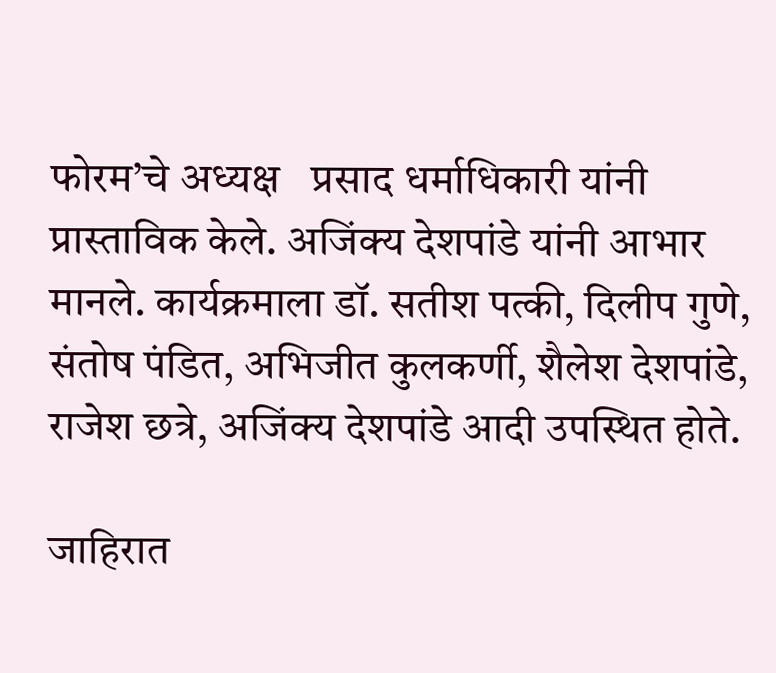फोरम’चे अध्यक्ष   प्रसाद धर्माधिकारी यांनी प्रास्ताविक केले. अजिंक्य देशपांडे यांनी आभार मानले. कार्यक्रमाला डॉ. सतीश पत्की, दिलीप गुणे, संतोष पंडित, अभिजीत कुलकर्णी, शैलेश देशपांडे, राजेश छत्रे, अजिंक्य देशपांडे आदी उपस्थित होते.

जाहिरात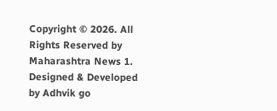Copyright © 2026. All Rights Reserved by Maharashtra News 1.
Designed & Developed by Adhvik go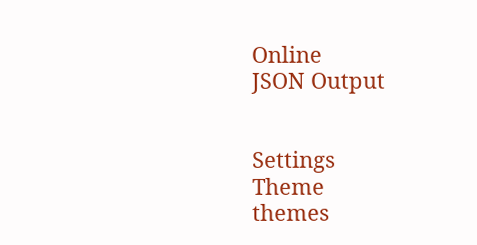Online
JSON Output


Settings
Theme
themes